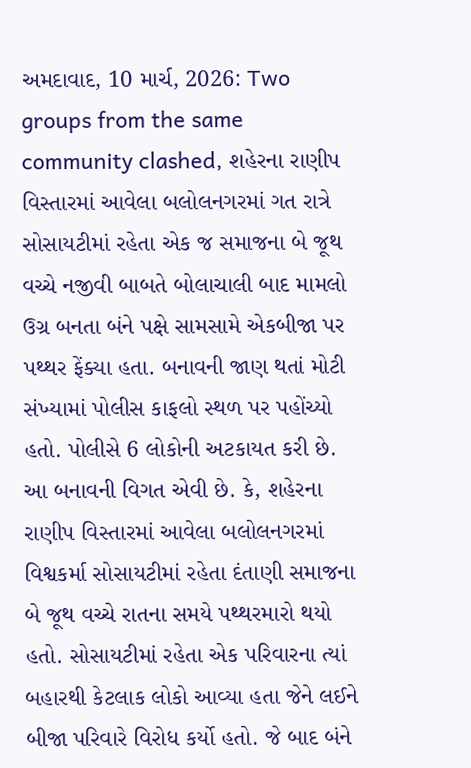અમદાવાદ, 10 માર્ચ, 2026: Two groups from the same community clashed, શહેરના રાણીપ વિસ્તારમાં આવેલા બલોલનગરમાં ગત રાત્રે સોસાયટીમાં રહેતા એક જ સમાજના બે જૂથ વચ્ચે નજીવી બાબતે બોલાચાલી બાદ મામલો ઉગ્ર બનતા બંને પક્ષે સામસામે એકબીજા પર પથ્થર ફેંક્યા હતા. બનાવની જાણ થતાં મોટી સંખ્યામાં પોલીસ કાફલો સ્થળ પર પહોંચ્યો હતો. પોલીસે 6 લોકોની અટકાયત કરી છે.
આ બનાવની વિગત એવી છે. કે, શહેરના રાણીપ વિસ્તારમાં આવેલા બલોલનગરમાં વિશ્વકર્મા સોસાયટીમાં રહેતા દંતાણી સમાજના બે જૂથ વચ્ચે રાતના સમયે પથ્થરમારો થયો હતો. સોસાયટીમાં રહેતા એક પરિવારના ત્યાં બહારથી કેટલાક લોકો આવ્યા હતા જેને લઈને બીજા પરિવારે વિરોધ કર્યો હતો. જે બાદ બંને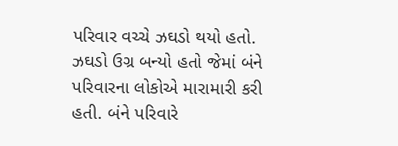પરિવાર વચ્ચે ઝઘડો થયો હતો. ઝઘડો ઉગ્ર બન્યો હતો જેમાં બંને પરિવારના લોકોએ મારામારી કરી હતી. બંને પરિવારે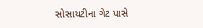સોસાયટીના ગેટ પાસે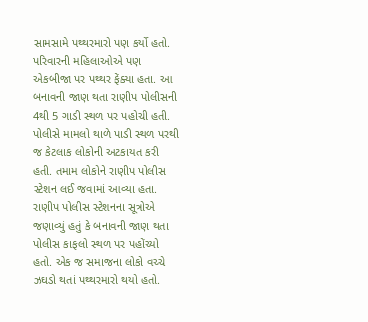સામસામે પથ્થરમારો પણ કર્યો હતો. પરિવારની મહિલાઓએ પણ એકબીજા પર પથ્થર ફેંક્યા હતા. આ બનાવની જાણ થતા રાણીપ પોલીસની 4થી 5 ગાડી સ્થળ પર પહોચી હતી. પોલીસે મામલો થાળે પાડી સ્થળ પરથી જ કેટલાક લોકોની અટકાયત કરી હતી. તમામ લોકોને રાણીપ પોલીસ સ્ટેશન લઈ જવામાં આવ્યા હતા.
રાણીપ પોલીસ સ્ટેશનના સૂત્રોએ જણાવ્યું હતું કે બનાવની જાણ થતા પોલીસ કાફલો સ્થળ પર પહોંચ્યો હતો. એક જ સમાજના લોકો વચ્ચે ઝઘડો થતાં પથ્થરમારો થયો હતો.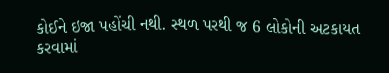કોઈને ઇજા પહોંચી નથી. સ્થળ પરથી જ 6 લોકોની અટકાયત કરવામાં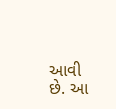આવી છે. આ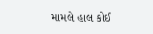મામલે હાલ કોઈ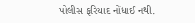પોલીસ ફરિયાદ નોંધાઈ નથી.